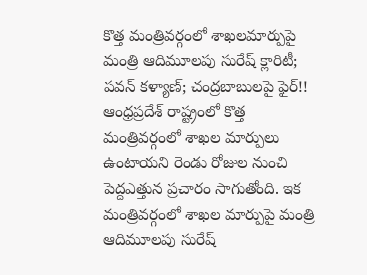కొత్త మంత్రివర్గంలో శాఖలమార్పుపై మంత్రి ఆదిమూలపు సురేష్ క్లారిటీ; పవన్ కళ్యాణ్; చంద్రబాబులపై ఫైర్!!
ఆంధ్రప్రదేశ్ రాష్ట్రంలో కొత్త మంత్రివర్గంలో శాఖల మార్పులు ఉంటాయని రెండు రోజుల నుంచి పెద్దఎత్తున ప్రచారం సాగుతోంది. ఇక మంత్రివర్గంలో శాఖల మార్పుపై మంత్రి ఆదిమూలపు సురేష్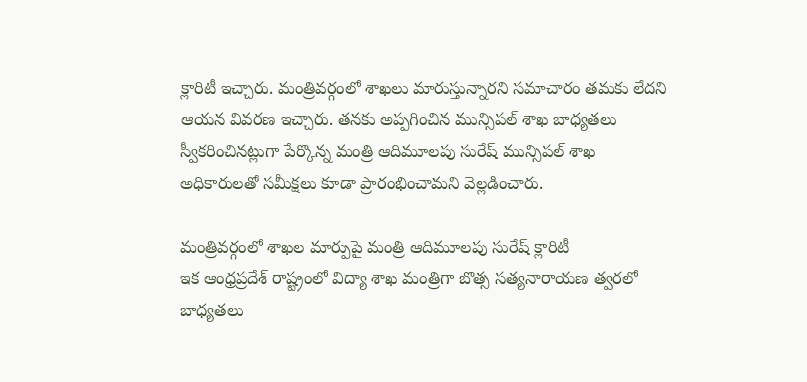క్లారిటీ ఇచ్చారు. మంత్రివర్గంలో శాఖలు మారుస్తున్నారని సమాచారం తమకు లేదని ఆయన వివరణ ఇచ్చారు. తనకు అప్పగించిన మున్సిపల్ శాఖ బాధ్యతలు స్వీకరించినట్లుగా పేర్కొన్న మంత్రి ఆదిమూలపు సురేష్ మున్సిపల్ శాఖ అధికారులతో సమీక్షలు కూడా ప్రారంభించామని వెల్లడించారు.

మంత్రివర్గంలో శాఖల మార్పుపై మంత్రి ఆదిమూలపు సురేష్ క్లారిటీ
ఇక ఆంధ్రప్రదేశ్ రాష్ట్రంలో విద్యా శాఖ మంత్రిగా బొత్స సత్యనారాయణ త్వరలో బాధ్యతలు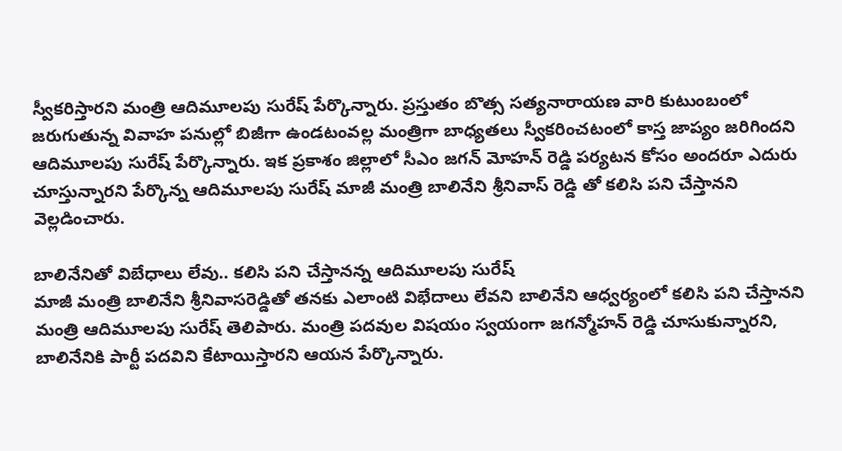స్వీకరిస్తారని మంత్రి ఆదిమూలపు సురేష్ పేర్కొన్నారు. ప్రస్తుతం బొత్స సత్యనారాయణ వారి కుటుంబంలో జరుగుతున్న వివాహ పనుల్లో బిజీగా ఉండటంవల్ల మంత్రిగా బాధ్యతలు స్వీకరించటంలో కాస్త జాప్యం జరిగిందని ఆదిమూలపు సురేష్ పేర్కొన్నారు. ఇక ప్రకాశం జిల్లాలో సీఎం జగన్ మోహన్ రెడ్డి పర్యటన కోసం అందరూ ఎదురు చూస్తున్నారని పేర్కొన్న ఆదిమూలపు సురేష్ మాజీ మంత్రి బాలినేని శ్రీనివాస్ రెడ్డి తో కలిసి పని చేస్తానని వెల్లడించారు.

బాలినేనితో విబేధాలు లేవు.. కలిసి పని చేస్తానన్న ఆదిమూలపు సురేష్
మాజీ మంత్రి బాలినేని శ్రీనివాసరెడ్డితో తనకు ఎలాంటి విభేదాలు లేవని బాలినేని ఆధ్వర్యంలో కలిసి పని చేస్తానని మంత్రి ఆదిమూలపు సురేష్ తెలిపారు. మంత్రి పదవుల విషయం స్వయంగా జగన్మోహన్ రెడ్డి చూసుకున్నారని, బాలినేనికి పార్టీ పదవిని కేటాయిస్తారని ఆయన పేర్కొన్నారు.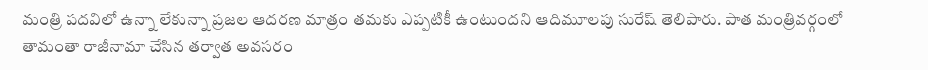మంత్రి పదవిలో ఉన్నా లేకున్నా ప్రజల ఆదరణ మాత్రం తమకు ఎప్పటికీ ఉంటుందని ఆదిమూలపు సురేష్ తెలిపారు. పాత మంత్రివర్గంలో తామంతా రాజీనామా చేసిన తర్వాత అవసరం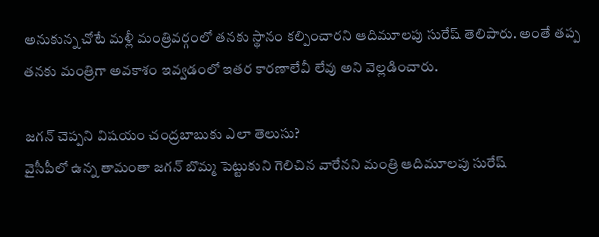అనుకున్న చోటే మళ్లీ మంత్రివర్గంలో తనకు స్థానం కల్పించారని ఆదిమూలపు సురేష్ తెలిపారు. అంతే తప్ప తనకు మంత్రిగా అవకాశం ఇవ్వడంలో ఇతర కారణాలేవీ లేవు అని వెల్లడించారు.

జగన్ చెప్పని విషయం చంద్రబాబుకు ఎలా తెలుసు?
వైసీపీలో ఉన్న తామంతా జగన్ బొమ్మ పెట్టుకుని గెలిచిన వారేనని మంత్రి ఆదిమూలపు సురేష్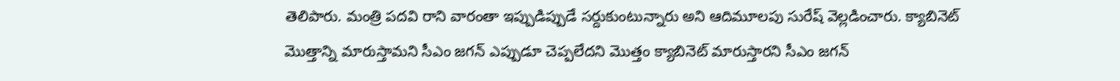తెలిపారు. మంత్రి పదవి రాని వారంతా ఇప్పుడిప్పుడే సర్దుకుంటున్నారు అని ఆదిమూలపు సురేష్ వెల్లడించారు. క్యాబినెట్ మొత్తాన్ని మారుస్తామని సీఎం జగన్ ఎప్పుడూ చెప్పలేదని మొత్తం క్యాబినెట్ మారుస్తారని సీఎం జగన్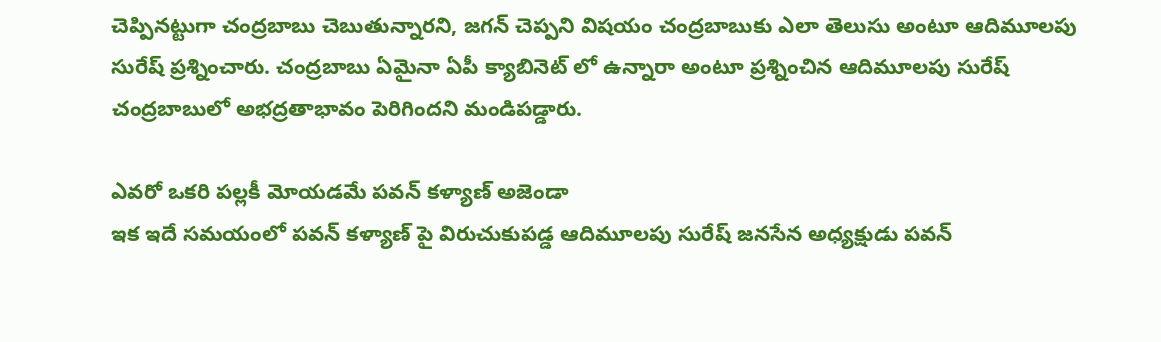చెప్పినట్టుగా చంద్రబాబు చెబుతున్నారని, జగన్ చెప్పని విషయం చంద్రబాబుకు ఎలా తెలుసు అంటూ ఆదిమూలపు సురేష్ ప్రశ్నించారు. చంద్రబాబు ఏమైనా ఏపీ క్యాబినెట్ లో ఉన్నారా అంటూ ప్రశ్నించిన ఆదిమూలపు సురేష్ చంద్రబాబులో అభద్రతాభావం పెరిగిందని మండిపడ్డారు.

ఎవరో ఒకరి పల్లకీ మోయడమే పవన్ కళ్యాణ్ అజెండా
ఇక ఇదే సమయంలో పవన్ కళ్యాణ్ పై విరుచుకుపడ్డ ఆదిమూలపు సురేష్ జనసేన అధ్యక్షుడు పవన్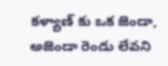కళ్యాణ్ కు ఒక జెండా, అజెండా రెండు లేవని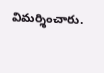విమర్శించారు.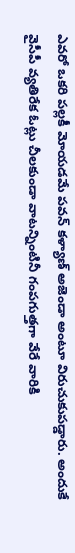ఎవరో ఒకరి పల్లకీ మోయడమే పవన్ కళ్యాణ్ అజెండా అంటూ విరుచుకుపడ్డారు. అందుకే వైసీపీ వ్యతిరేక ఓట్లు చీలకుండా వాటన్నింటినీ గంపగుత్తగా వేరే వారికి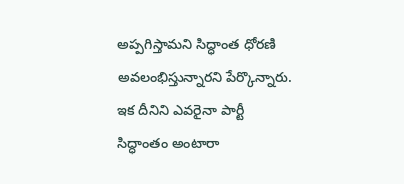అప్పగిస్తామని సిద్ధాంత ధోరణి అవలంభిస్తున్నారని పేర్కొన్నారు. ఇక దీనిని ఎవరైనా పార్టీ సిద్ధాంతం అంటారా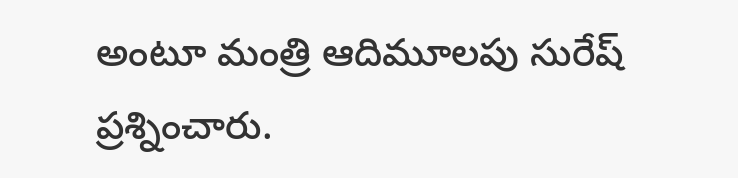అంటూ మంత్రి ఆదిమూలపు సురేష్ ప్రశ్నించారు.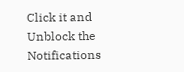Click it and Unblock the Notifications